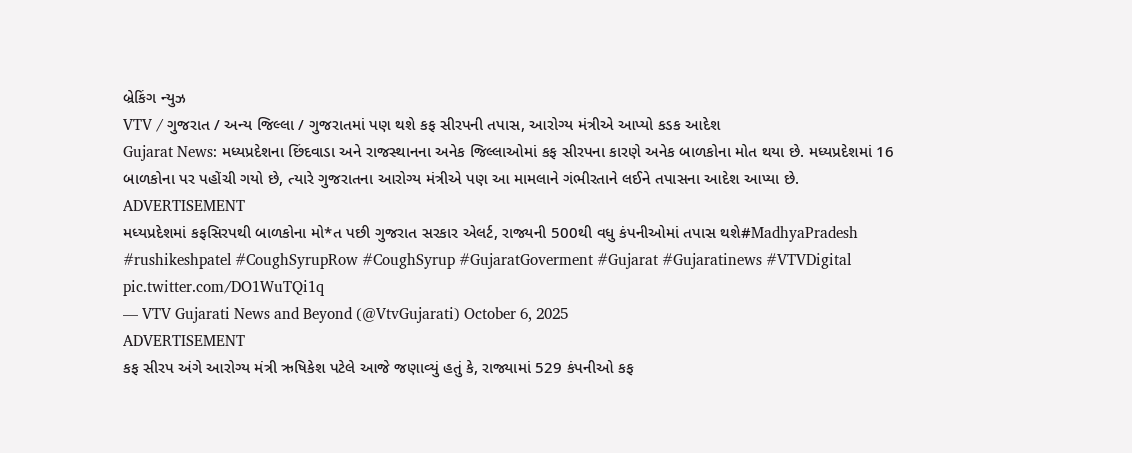બ્રેકિંગ ન્યુઝ
VTV / ગુજરાત / અન્ય જિલ્લા / ગુજરાતમાં પણ થશે કફ સીરપની તપાસ, આરોગ્ય મંત્રીએ આપ્યો કડક આદેશ
Gujarat News: મધ્યપ્રદેશના છિંદવાડા અને રાજસ્થાનના અનેક જિલ્લાઓમાં કફ સીરપના કારણે અનેક બાળકોના મોત થયા છે. મધ્યપ્રદેશમાં 16 બાળકોના પર પહોંચી ગયો છે, ત્યારે ગુજરાતના આરોગ્ય મંત્રીએ પણ આ મામલાને ગંભીરતાને લઈને તપાસના આદેશ આપ્યા છે.
ADVERTISEMENT
મધ્યપ્રદેશમાં કફસિરપથી બાળકોના મો*ત પછી ગુજરાત સરકાર એલર્ટ, રાજ્યની 500થી વધુ કંપનીઓમાં તપાસ થશે#MadhyaPradesh #rushikeshpatel #CoughSyrupRow #CoughSyrup #GujaratGoverment #Gujarat #Gujaratinews #VTVDigital pic.twitter.com/DO1WuTQi1q
— VTV Gujarati News and Beyond (@VtvGujarati) October 6, 2025
ADVERTISEMENT
કફ સીરપ અંગે આરોગ્ય મંત્રી ઋષિકેશ પટેલે આજે જણાવ્યું હતું કે, રાજ્યામાં 529 કંપનીઓ કફ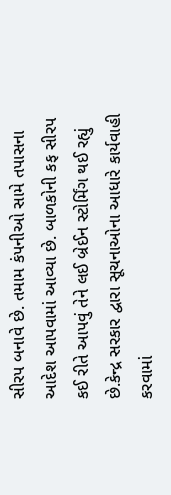સીરપ બનાવે છે. તમામ કંપનીઓ સામે તપાસના આદેશ આપવામાં આવ્યા છે. બાળકોની કફ સીરપ કઈ રીતે આપવું તેને લઈ બ્રેઈન સ્ટોર્મિંગ થઈ રહ્યું છે.કેન્દ્ર સરકાર દ્વારા સૂચનાઓના આધારે કાર્યવાહી કરવામાં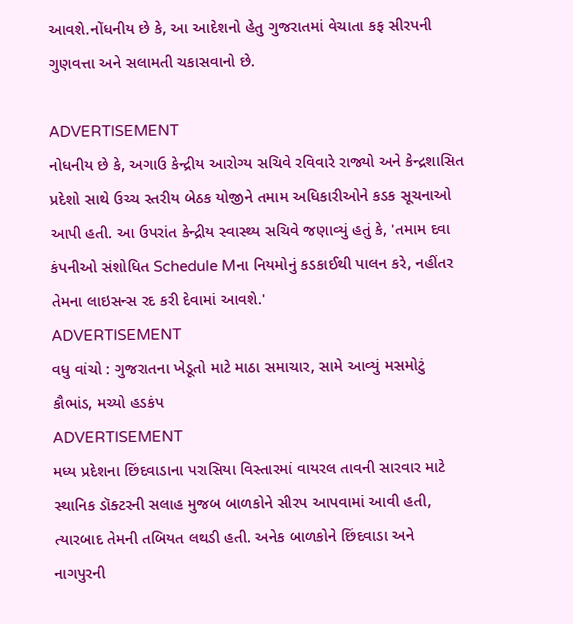આવશે.નોંધનીય છે કે, આ આદેશનો હેતુ ગુજરાતમાં વેચાતા કફ સીરપની ગુણવત્તા અને સલામતી ચકાસવાનો છે.

ADVERTISEMENT
નોધનીય છે કે, અગાઉ કેન્દ્રીય આરોગ્ય સચિવે રવિવારે રાજ્યો અને કેન્દ્રશાસિત પ્રદેશો સાથે ઉચ્ચ સ્તરીય બેઠક યોજીને તમામ અધિકારીઓને કડક સૂચનાઓ આપી હતી. આ ઉપરાંત કેન્દ્રીય સ્વાસ્થ્ય સચિવે જણાવ્યું હતું કે, 'તમામ દવા કંપનીઓ સંશોધિત Schedule Mના નિયમોનું કડકાઈથી પાલન કરે, નહીંતર તેમના લાઇસન્સ રદ કરી દેવામાં આવશે.'
ADVERTISEMENT
વધુ વાંચો : ગુજરાતના ખેડૂતો માટે માઠા સમાચાર, સામે આવ્યું મસમોટું કૌભાંડ, મચ્યો હડકંપ
ADVERTISEMENT
મધ્ય પ્રદેશના છિંદવાડાના પરાસિયા વિસ્તારમાં વાયરલ તાવની સારવાર માટે સ્થાનિક ડૉક્ટરની સલાહ મુજબ બાળકોને સીરપ આપવામાં આવી હતી, ત્યારબાદ તેમની તબિયત લથડી હતી. અનેક બાળકોને છિંદવાડા અને નાગપુરની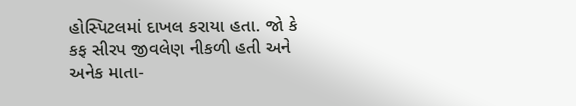હોસ્પિટલમાં દાખલ કરાયા હતા. જો કે કફ સીરપ જીવલેણ નીકળી હતી અને અનેક માતા-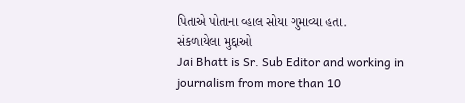પિતાએ પોતાના વ્હાલ સોયા ગુમાવ્યા હતા.
સંકળાયેલા મુદ્દાઓ
Jai Bhatt is Sr. Sub Editor and working in journalism from more than 10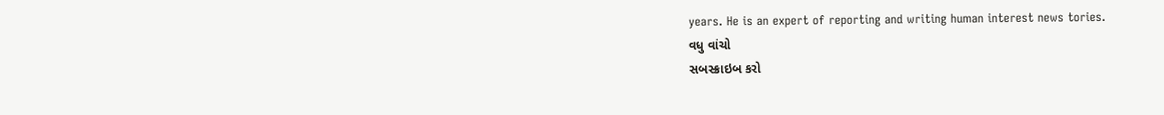years. He is an expert of reporting and writing human interest news tories.
વધુ વાંચો
સબસ્ક્રાઇબ કરો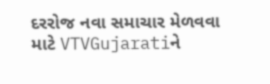દરરોજ નવા સમાચાર મેળવવા માટે VTVGujaratiને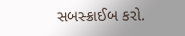સબસ્ક્રાઈબ કરો.